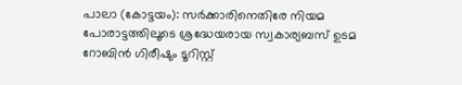പാലാ (കോട്ടയം): സർക്കാരിനെതിരേ നിയമ പോരാട്ടത്തിലൂടെ ശ്രദ്ധേയരായ സ്വകാര്യബസ് ഉടമ റോബിൻ ഗിരീഷും ടൂറിസ്റ്റ്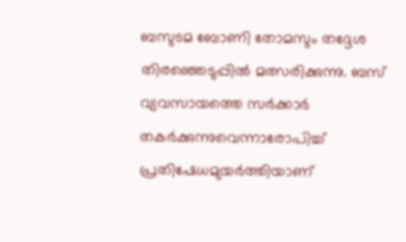ബസുടമ ബോണി തോമസും തദ്ദേശ തിരഞ്ഞെടുപ്പിൽ മത്സരിക്കുന്നു. ബസ് വ്യവസായത്തെ സർക്കാർ തകർക്കുന്നുവെന്നാരോപിച്ച് പ്രതിഷേധമുയർത്തിയാണ്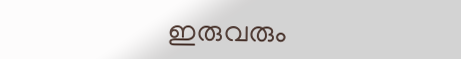ഇരുവരും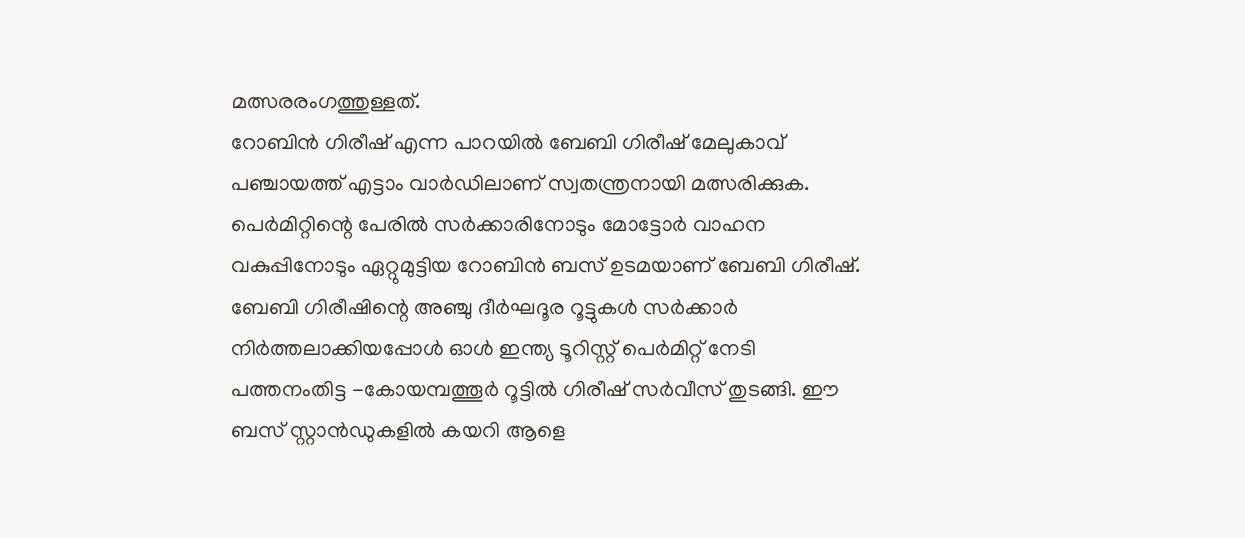മത്സരരംഗത്തുള്ളത്.
റോബിൻ ഗിരീഷ് എന്ന പാറയിൽ ബേബി ഗിരീഷ് മേലുകാവ് പഞ്ചായത്ത് എട്ടാം വാർഡിലാണ് സ്വതന്ത്രനായി മത്സരിക്കുക. പെർമിറ്റിന്റെ പേരിൽ സർക്കാരിനോടും മോട്ടോർ വാഹന വകുപ്പിനോടും ഏറ്റുമുട്ടിയ റോബിൻ ബസ് ഉടമയാണ് ബേബി ഗിരീഷ്. ബേബി ഗിരീഷിന്റെ അഞ്ചു ദീർഘദൂര റൂട്ടുകൾ സർക്കാർ നിർത്തലാക്കിയപ്പോൾ ഓൾ ഇന്ത്യ ടൂറിസ്റ്റ് പെർമിറ്റ് നേടി പത്തനംതിട്ട -കോയമ്പത്തൂർ റൂട്ടിൽ ഗിരീഷ് സർവീസ് തുടങ്ങി. ഈ ബസ് സ്റ്റാൻഡുകളിൽ കയറി ആളെ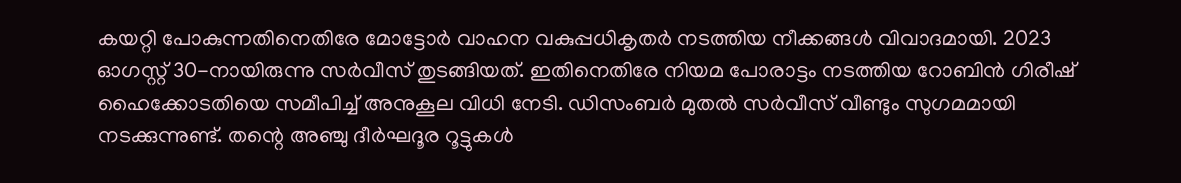കയറ്റി പോകുന്നതിനെതിരേ മോട്ടോർ വാഹന വകുപ്പധികൃതർ നടത്തിയ നീക്കങ്ങൾ വിവാദമായി. 2023 ഓഗസ്റ്റ് 30-നായിരുന്നു സർവീസ് തുടങ്ങിയത്. ഇതിനെതിരേ നിയമ പോരാട്ടം നടത്തിയ റോബിൻ ഗിരീഷ് ഹൈക്കോടതിയെ സമീപിച്ച് അനുകൂല വിധി നേടി. ഡിസംബർ മുതൽ സർവീസ് വീണ്ടും സുഗമമായി നടക്കുന്നുണ്ട്. തന്റെ അഞ്ചു ദീർഘദൂര റൂട്ടുകൾ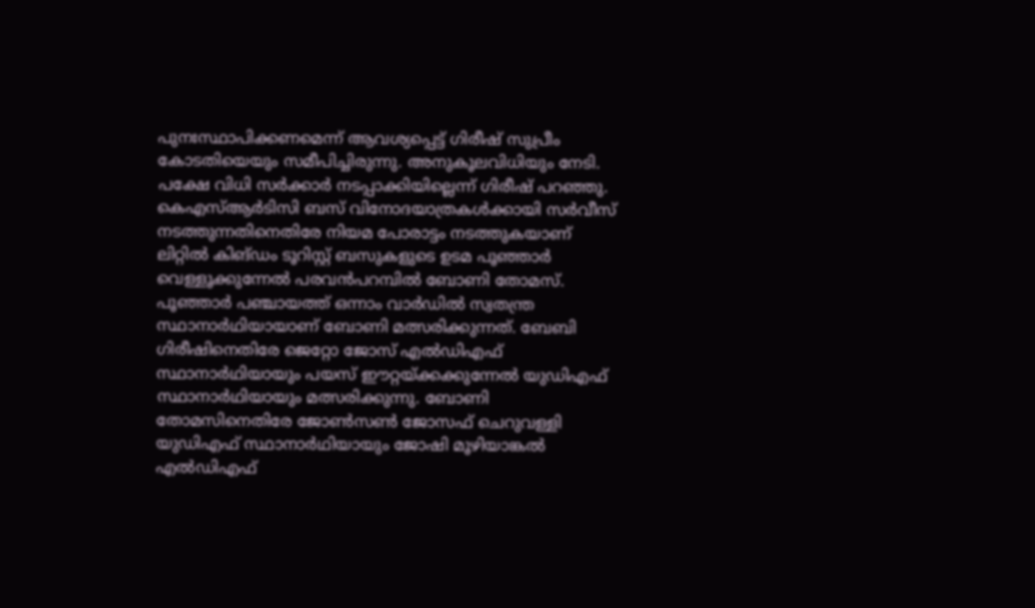പുനഃസ്ഥാപിക്കണമെന്ന് ആവശ്യപ്പെട്ട് ഗിരീഷ് സുപ്രീം കോടതിയെയും സമീപിച്ചിരുന്നു. അനുകൂലവിധിയും നേടി. പക്ഷേ വിധി സർക്കാർ നടപ്പാക്കിയില്ലെന്ന് ഗിരീഷ് പറഞ്ഞു.
കെഎസ്ആർടിസി ബസ് വിനോദയാത്രകൾക്കായി സർവീസ് നടത്തുന്നതിനെതിരേ നിയമ പോരാട്ടം നടത്തുകയാണ് ലിറ്റിൽ കിങ്ഡം ടൂറിസ്റ്റ് ബസുകളുടെ ഉടമ പൂഞ്ഞാർ വെള്ളൂക്കുന്നേൽ പരവൻപറമ്പിൽ ബോണി തോമസ്. പൂഞ്ഞാർ പഞ്ചായത്ത് ഒന്നാം വാർഡിൽ സ്വതന്ത്ര സ്ഥാനാർഥിയായാണ് ബോണി മത്സരിക്കുന്നത്. ബേബി ഗിരീഷിനെതിരേ ജെറ്റോ ജോസ് എൽഡിഎഫ് സ്ഥാനാർഥിയായും പയസ് ഈറ്റയ്ക്കക്കുന്നേൽ യുഡിഎഫ് സ്ഥാനാർഥിയായും മത്സരിക്കുന്നു. ബോണി തോമസിനെതിരേ ജോൺസൺ ജോസഫ് ചെറുവള്ളി യുഡിഎഫ് സ്ഥാനാർഥിയായും ജോഷി മൂഴിയാങ്കൽ എൽഡിഎഫ്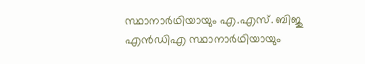സ്ഥാനാർഥിയായും എ.എസ്. ബിജു എൻഡിഎ സ്ഥാനാർഥിയായും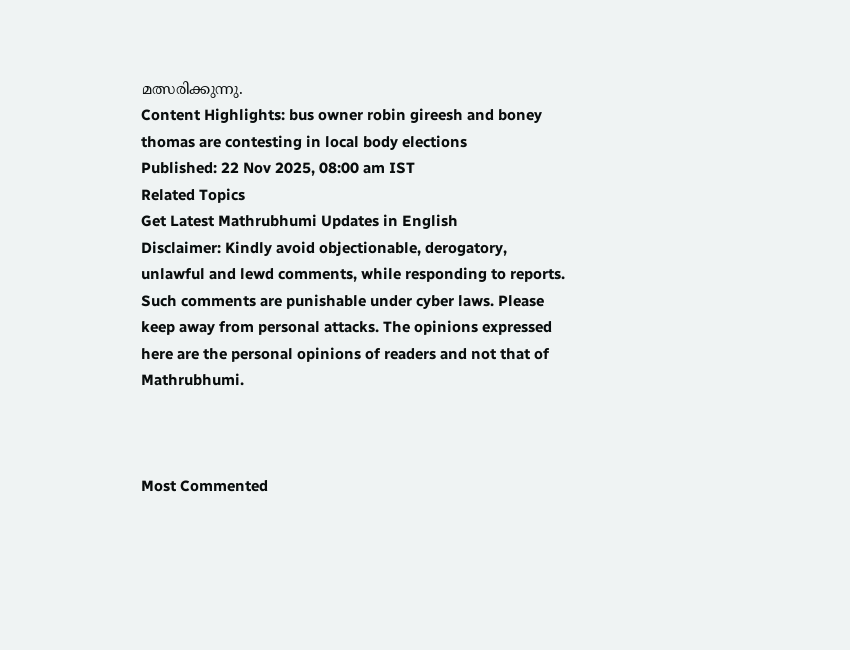മത്സരിക്കുന്നു.
Content Highlights: bus owner robin gireesh and boney thomas are contesting in local body elections
Published: 22 Nov 2025, 08:00 am IST
Related Topics
Get Latest Mathrubhumi Updates in English
Disclaimer: Kindly avoid objectionable, derogatory, unlawful and lewd comments, while responding to reports. Such comments are punishable under cyber laws. Please keep away from personal attacks. The opinions expressed here are the personal opinions of readers and not that of Mathrubhumi.



Most Commented